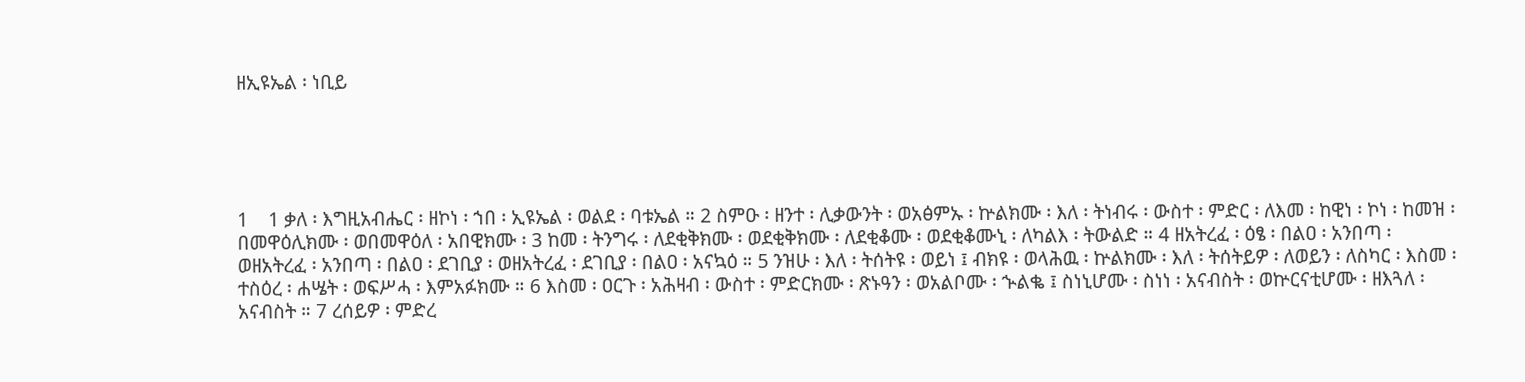ዘኢዩኤል ፡ ነቢይ





1    1 ቃለ ፡ እግዚአብሔር ፡ ዘኮነ ፡ ኀበ ፡ ኢዩኤል ፡ ወልደ ፡ ባቱኤል ። 2 ስምዑ ፡ ዘንተ ፡ ሊቃውንት ፡ ወአፅምኡ ፡ ኵልክሙ ፡ እለ ፡ ትነብሩ ፡ ውስተ ፡ ምድር ፡ ለእመ ፡ ከዊነ ፡ ኮነ ፡ ከመዝ ፡ በመዋዕሊክሙ ፡ ወበመዋዕለ ፡ አበዊክሙ ፡ 3 ከመ ፡ ትንግሩ ፡ ለደቂቅክሙ ፡ ወደቂቅክሙ ፡ ለደቂቆሙ ፡ ወደቂቆሙኒ ፡ ለካልእ ፡ ትውልድ ። 4 ዘአትረፈ ፡ ዕፄ ፡ በልዐ ፡ አንበጣ ፡ ወዘአትረፈ ፡ አንበጣ ፡ በልዐ ፡ ደገቢያ ፡ ወዘአትረፈ ፡ ደገቢያ ፡ በልዐ ፡ አናኳዕ ። 5 ንዝሁ ፡ እለ ፡ ትሰትዩ ፡ ወይነ ፤ ብክዩ ፡ ወላሕዉ ፡ ኵልክሙ ፡ እለ ፡ ትሰትይዎ ፡ ለወይን ፡ ለስካር ፡ እስመ ፡ ተስዕረ ፡ ሐሤት ፡ ወፍሥሓ ፡ እምአፉክሙ ። 6 እስመ ፡ ዐርጉ ፡ አሕዛብ ፡ ውስተ ፡ ምድርክሙ ፡ ጽኑዓን ፡ ወአልቦሙ ፡ ኍልቈ ፤ ስነኒሆሙ ፡ ስነነ ፡ አናብስት ፡ ወኵርናቲሆሙ ፡ ዘእጓለ ፡ አናብስት ። 7 ረሰይዎ ፡ ምድረ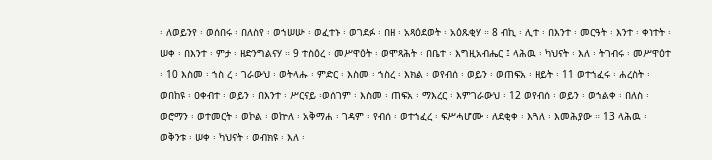፡ ለወይንየ ፡ ወሰበሩ ፡ በለስየ ፡ ወኀሠሡ ፡ ወፈተኑ ፡ ወገደፉ ፡ በዘ ፡ አጻዕደወት ፡ አዕጹቂሃ ። 8 ብኪ ፡ ሊተ ፡ በእንተ ፡ መርዓት ፡ እንተ ፡ ቀነተት ፡ ሠቀ ፡ በእንተ ፡ ምታ ፡ ዘድንግልናሃ ። 9 ተስዕረ ፡ መሥዋዕት ፡ ወሞጻሕት ፡ በቤተ ፡ እግዚአብሔር ፤ ላሕዉ ፡ ካህናት ፡ እለ ፡ ትገብሩ ፡ መሥዋዕተ ፡ 10 እስመ ፡ ኀስ ረ ፡ ገራውህ ፡ ወትላሑ ፡ ምድር ፡ እስመ ፡ ኀስረ ፡ እክል ፡ ወየብሰ ፡ ወይን ፡ ወጠፍአ ፡ ዘይት ፡ 11 ወተኀፈሩ ፡ ሐረስት ፡ ወበከዩ ፡ ዐቀብተ ፡ ወይን ፡ በእንተ ፡ ሥርናይ ፡ወሰገም ፡ እስመ ፡ ጠፍአ ፡ ማእረር ፡ እምገራውህ ፡ 12 ወየብሰ ፡ ወይን ፡ ወኀልቀ ፡ በለስ ፡ ወሮማን ፡ ወተመርት ፡ ወኮል ፡ ወኵለ ፡ አቅማሐ ፡ ገዳም ፡ የብሰ ፡ ወተኀፈረ ፡ ፍሥሓሆሙ ፡ ለደቂቀ ፡ እጓለ ፡ እመሕያው ። 13 ላሕዉ ፡ ወቅንቱ ፡ ሠቀ ፡ ካህናት ፡ ወብክዩ ፡ እለ ፡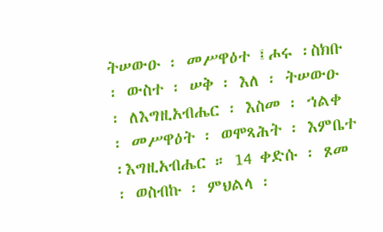ትሠውዑ ፡ መሥዋዕተ ፤ሖሩ ፡ስክቡ ፡ ውስተ ፡ ሠቅ ፡ እለ ፡ ትሠውዑ ፡ ለእግዚአብሔር ፡ እስመ ፡ ኀልቀ ፡ መሥዋዕት ፡ ወሞጻሕት ፡ እምቤተ ፡እግዚአብሔር ። 14 ቀድሱ ፡ ጾመ ፡ ወስብኩ ፡ ምህልላ ፡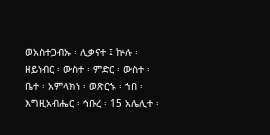ወአስተጋብኡ ፡ ሊቃናተ ፤ ኵሉ ፡ ዘይነብር ፡ ውስተ ፡ ምድር ፡ ውስተ ፡ ቤተ ፡ አምላክነ ፡ ወጽርኁ ፡ ኀበ ፡ እግዚአብሔር ፡ ኅቡረ ፡ 15 አሌሊተ ፡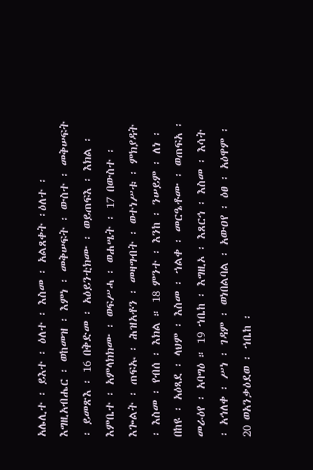አሌሊተ ፡ ይእተ ፡ ዕለተ ፡ እስመ ፡ አልጸቀት ፡ዕለተ ፡ እግዚአብሔር ፡ ወከመዝ ፡ እምነ ፡ መቅሠፍት ፡ ውስተ ፡ መቅሠፍት ፡ ይመጽእ ፡ 16 በቅድመ ፡ አዕይንቲክሙ ፡ ወይጠፍእ ፡ እክል ፡ እምቤተ ፡ አምላክክሙ ፡ ወፍሥሓ ፡ ወሐሤት ፡ 17 በውስተ ፡እጐልት ፡ ጠፍኡ ፡ ሕዝአቶን ፡ መዛግብት ፡ ወተነሥቱ ፡ ምክያዳት ፡ እስመ ፡ የብሰ ፡ እክል ። 18 ምንተ ፡ እንከ ፡ ንሠይም ፡ ለነ ፡ በከዩ ፡ አዕጻደ ፡ ላህም ፡ እስመ ፡ ኀልቀ ፡ መርዔቶሙ ፡ ወጠፍአ ፡ መራዕየ ፡ አባግዕ ። 19 ኀቤከ ፡ እግዚኦ ፡ እጸርኅ ፡ እስመ ፡ እሳት ፡ አኅለቀ ፡ ሥነ ፡ ገዳም ፡ ወነበልባል ፡ አውዐየ ፡ ዕፀ ፡ አዕዋም ፡ 20 ወአንቃዕደወ ፡ ኀቤከ ፡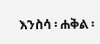እንስሳ ፡ ሐቅል ፡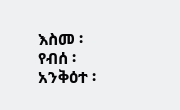እስመ ፡ የብሰ ፡ አንቅዕተ ፡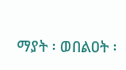ማያት ፡ ወበልዐት ፡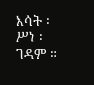እሳት ፡ሥነ ፡ ገዳም ።